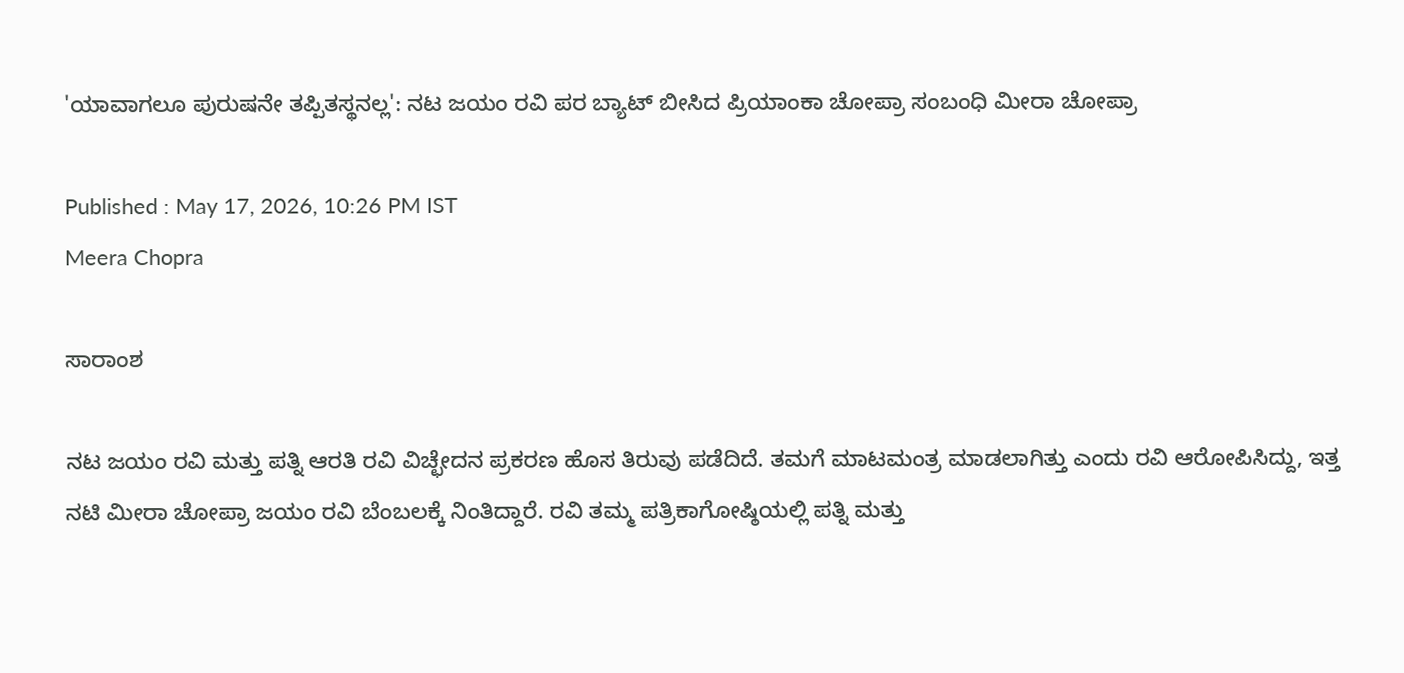'ಯಾವಾಗಲೂ ಪುರುಷನೇ ತಪ್ಪಿತಸ್ಥನಲ್ಲ': ನಟ ಜಯಂ ರವಿ ಪರ ಬ್ಯಾಟ್ ಬೀಸಿದ ಪ್ರಿಯಾಂಕಾ ಚೋಪ್ರಾ ಸಂಬಂಧಿ ಮೀರಾ ಚೋಪ್ರಾ

Published : May 17, 2026, 10:26 PM IST
Meera Chopra

ಸಾರಾಂಶ

ನಟ ಜಯಂ ರವಿ ಮತ್ತು ಪತ್ನಿ ಆರತಿ ರವಿ ವಿಚ್ಛೇದನ ಪ್ರಕರಣ ಹೊಸ ತಿರುವು ಪಡೆದಿದೆ. ತಮಗೆ ಮಾಟಮಂತ್ರ ಮಾಡಲಾಗಿತ್ತು ಎಂದು ರವಿ ಆರೋಪಿಸಿದ್ದು, ಇತ್ತ ನಟಿ ಮೀರಾ ಚೋಪ್ರಾ ಜಯಂ ರವಿ ಬೆಂಬಲಕ್ಕೆ ನಿಂತಿದ್ದಾರೆ. ರವಿ ತಮ್ಮ ಪತ್ರಿಕಾಗೋಷ್ಠಿಯಲ್ಲಿ ಪತ್ನಿ ಮತ್ತು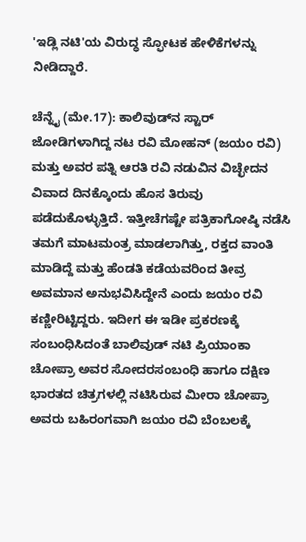'ಇಡ್ಲಿ ನಟಿ'ಯ ವಿರುದ್ಧ ಸ್ಫೋಟಕ ಹೇಳಿಕೆಗಳನ್ನು ನೀಡಿದ್ದಾರೆ.

ಚೆನ್ನೈ (ಮೇ.17): ಕಾಲಿವುಡ್‌ನ ಸ್ಟಾರ್ ಜೋಡಿಗಳಾಗಿದ್ದ ನಟ ರವಿ ಮೋಹನ್ (ಜಯಂ ರವಿ) ಮತ್ತು ಅವರ ಪತ್ನಿ ಆರತಿ ರವಿ ನಡುವಿನ ವಿಚ್ಛೇದನ ವಿವಾದ ದಿನಕ್ಕೊಂದು ಹೊಸ ತಿರುವು ಪಡೆದುಕೊಳ್ಳುತ್ತಿದೆ. ಇತ್ತೀಚೆಗಷ್ಟೇ ಪತ್ರಿಕಾಗೋಷ್ಠಿ ನಡೆಸಿ ತಮಗೆ ಮಾಟಮಂತ್ರ ಮಾಡಲಾಗಿತ್ತು, ರಕ್ತದ ವಾಂತಿ ಮಾಡಿದ್ದೆ ಮತ್ತು ಹೆಂಡತಿ ಕಡೆಯವರಿಂದ ತೀವ್ರ ಅವಮಾನ ಅನುಭವಿಸಿದ್ದೇನೆ ಎಂದು ಜಯಂ ರವಿ ಕಣ್ಣೀರಿಟ್ಟಿದ್ದರು. ಇದೀಗ ಈ ಇಡೀ ಪ್ರಕರಣಕ್ಕೆ ಸಂಬಂಧಿಸಿದಂತೆ ಬಾಲಿವುಡ್ ನಟಿ ಪ್ರಿಯಾಂಕಾ ಚೋಪ್ರಾ ಅವರ ಸೋದರಸಂಬಂಧಿ ಹಾಗೂ ದಕ್ಷಿಣ ಭಾರತದ ಚಿತ್ರಗಳಲ್ಲಿ ನಟಿಸಿರುವ ಮೀರಾ ಚೋಪ್ರಾ ಅವರು ಬಹಿರಂಗವಾಗಿ ಜಯಂ ರವಿ ಬೆಂಬಲಕ್ಕೆ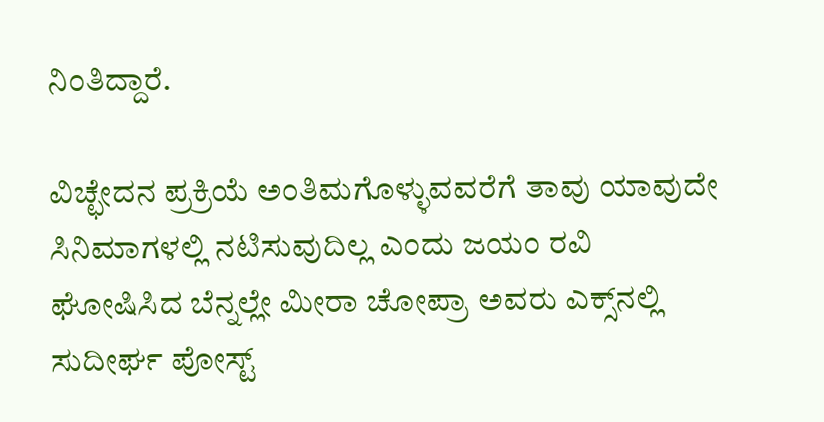ನಿಂತಿದ್ದಾರೆ.

ವಿಚ್ಛೇದನ ಪ್ರಕ್ರಿಯೆ ಅಂತಿಮಗೊಳ್ಳುವವರೆಗೆ ತಾವು ಯಾವುದೇ ಸಿನಿಮಾಗಳಲ್ಲಿ ನಟಿಸುವುದಿಲ್ಲ ಎಂದು ಜಯಂ ರವಿ ಘೋಷಿಸಿದ ಬೆನ್ನಲ್ಲೇ ಮೀರಾ ಚೋಪ್ರಾ ಅವರು ಎಕ್ಸ್‌ನಲ್ಲಿ ಸುದೀರ್ಘ ಪೋಸ್ಟ್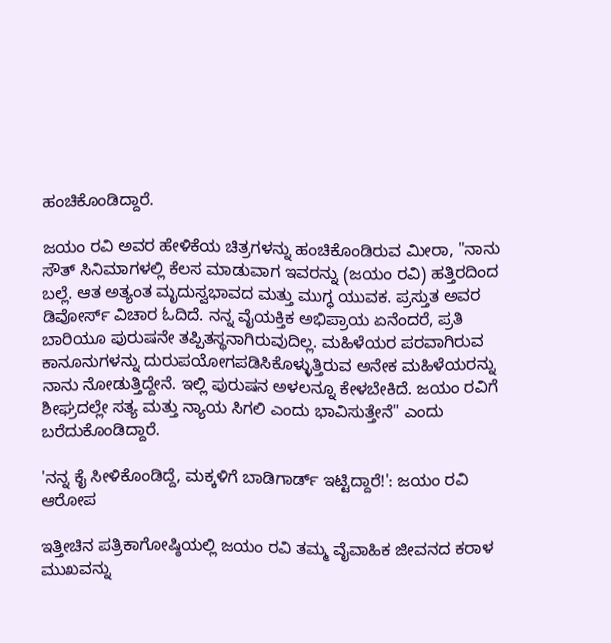ಹಂಚಿಕೊಂಡಿದ್ದಾರೆ.

ಜಯಂ ರವಿ ಅವರ ಹೇಳಿಕೆಯ ಚಿತ್ರಗಳನ್ನು ಹಂಚಿಕೊಂಡಿರುವ ಮೀರಾ, "ನಾನು ಸೌತ್ ಸಿನಿಮಾಗಳಲ್ಲಿ ಕೆಲಸ ಮಾಡುವಾಗ ಇವರನ್ನು (ಜಯಂ ರವಿ) ಹತ್ತಿರದಿಂದ ಬಲ್ಲೆ. ಆತ ಅತ್ಯಂತ ಮೃದುಸ್ವಭಾವದ ಮತ್ತು ಮುಗ್ಧ ಯುವಕ. ಪ್ರಸ್ತುತ ಅವರ ಡಿವೋರ್ಸ್ ವಿಚಾರ ಓದಿದೆ. ನನ್ನ ವೈಯಕ್ತಿಕ ಅಭಿಪ್ರಾಯ ಏನೆಂದರೆ, ಪ್ರತಿ ಬಾರಿಯೂ ಪುರುಷನೇ ತಪ್ಪಿತಸ್ಥನಾಗಿರುವುದಿಲ್ಲ. ಮಹಿಳೆಯರ ಪರವಾಗಿರುವ ಕಾನೂನುಗಳನ್ನು ದುರುಪಯೋಗಪಡಿಸಿಕೊಳ್ಳುತ್ತಿರುವ ಅನೇಕ ಮಹಿಳೆಯರನ್ನು ನಾನು ನೋಡುತ್ತಿದ್ದೇನೆ. ಇಲ್ಲಿ ಪುರುಷನ ಅಳಲನ್ನೂ ಕೇಳಬೇಕಿದೆ. ಜಯಂ ರವಿಗೆ ಶೀಘ್ರದಲ್ಲೇ ಸತ್ಯ ಮತ್ತು ನ್ಯಾಯ ಸಿಗಲಿ ಎಂದು ಭಾವಿಸುತ್ತೇನೆ" ಎಂದು ಬರೆದುಕೊಂಡಿದ್ದಾರೆ.

'ನನ್ನ ಕೈ ಸೀಳಿಕೊಂಡಿದ್ದೆ, ಮಕ್ಕಳಿಗೆ ಬಾಡಿಗಾರ್ಡ್ ಇಟ್ಟಿದ್ದಾರೆ!': ಜಯಂ ರವಿ ಆರೋಪ

ಇತ್ತೀಚಿನ ಪತ್ರಿಕಾಗೋಷ್ಠಿಯಲ್ಲಿ ಜಯಂ ರವಿ ತಮ್ಮ ವೈವಾಹಿಕ ಜೀವನದ ಕರಾಳ ಮುಖವನ್ನು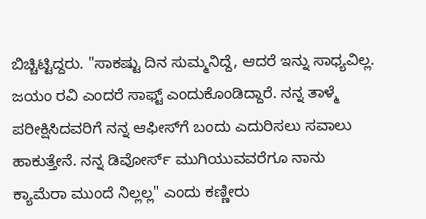ಬಿಚ್ಚಿಟ್ಟಿದ್ದರು. "ಸಾಕಷ್ಟು ದಿನ ಸುಮ್ಮನಿದ್ದೆ, ಆದರೆ ಇನ್ನು ಸಾಧ್ಯವಿಲ್ಲ. ಜಯಂ ರವಿ ಎಂದರೆ ಸಾಫ್ಟ್ ಎಂದುಕೊಂಡಿದ್ದಾರೆ. ನನ್ನ ತಾಳ್ಮೆ ಪರೀಕ್ಷಿಸಿದವರಿಗೆ ನನ್ನ ಆಫೀಸ್‌ಗೆ ಬಂದು ಎದುರಿಸಲು ಸವಾಲು ಹಾಕುತ್ತೇನೆ. ನನ್ನ ಡಿವೋರ್ಸ್ ಮುಗಿಯುವವರೆಗೂ ನಾನು ಕ್ಯಾಮೆರಾ ಮುಂದೆ ನಿಲ್ಲಲ್ಲ" ಎಂದು ಕಣ್ಣೀರು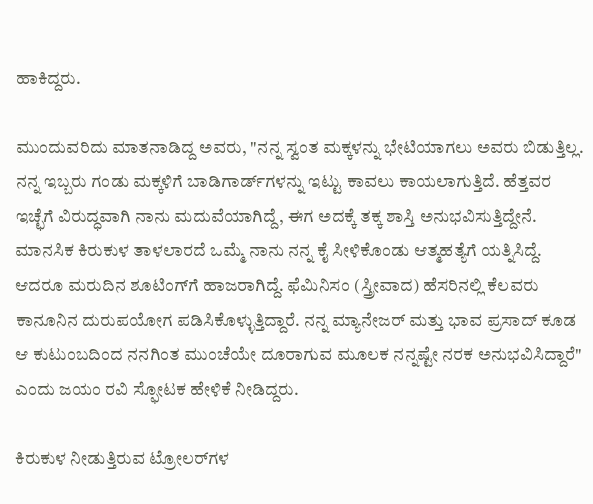ಹಾಕಿದ್ದರು.

ಮುಂದುವರಿದು ಮಾತನಾಡಿದ್ದ ಅವರು, "ನನ್ನ ಸ್ವಂತ ಮಕ್ಕಳನ್ನು ಭೇಟಿಯಾಗಲು ಅವರು ಬಿಡುತ್ತಿಲ್ಲ. ನನ್ನ ಇಬ್ಬರು ಗಂಡು ಮಕ್ಕಳಿಗೆ ಬಾಡಿಗಾರ್ಡ್‌ಗಳನ್ನು ಇಟ್ಟು ಕಾವಲು ಕಾಯಲಾಗುತ್ತಿದೆ. ಹೆತ್ತವರ ಇಚ್ಛೆಗೆ ವಿರುದ್ಧವಾಗಿ ನಾನು ಮದುವೆಯಾಗಿದ್ದೆ, ಈಗ ಅದಕ್ಕೆ ತಕ್ಕ ಶಾಸ್ತಿ ಅನುಭವಿಸುತ್ತಿದ್ದೇನೆ. ಮಾನಸಿಕ ಕಿರುಕುಳ ತಾಳಲಾರದೆ ಒಮ್ಮೆ ನಾನು ನನ್ನ ಕೈ ಸೀಳಿಕೊಂಡು ಆತ್ಮಹತ್ಯೆಗೆ ಯತ್ನಿಸಿದ್ದೆ. ಆದರೂ ಮರುದಿನ ಶೂಟಿಂಗ್‌ಗೆ ಹಾಜರಾಗಿದ್ದೆ. ಫೆಮಿನಿಸಂ (ಸ್ತ್ರೀವಾದ) ಹೆಸರಿನಲ್ಲಿ ಕೆಲವರು ಕಾನೂನಿನ ದುರುಪಯೋಗ ಪಡಿಸಿಕೊಳ್ಳುತ್ತಿದ್ದಾರೆ. ನನ್ನ ಮ್ಯಾನೇಜರ್ ಮತ್ತು ಭಾವ ಪ್ರಸಾದ್ ಕೂಡ ಆ ಕುಟುಂಬದಿಂದ ನನಗಿಂತ ಮುಂಚೆಯೇ ದೂರಾಗುವ ಮೂಲಕ ನನ್ನಷ್ಟೇ ನರಕ ಅನುಭವಿಸಿದ್ದಾರೆ" ಎಂದು ಜಯಂ ರವಿ ಸ್ಫೋಟಕ ಹೇಳಿಕೆ ನೀಡಿದ್ದರು.

ಕಿರುಕುಳ ನೀಡುತ್ತಿರುವ ಟ್ರೋಲರ್‌ಗಳ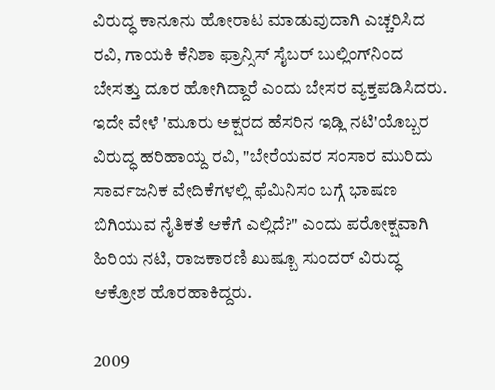ವಿರುದ್ಧ ಕಾನೂನು ಹೋರಾಟ ಮಾಡುವುದಾಗಿ ಎಚ್ಚರಿಸಿದ ರವಿ, ಗಾಯಕಿ ಕೆನಿಶಾ ಫ್ರಾನ್ಸಿಸ್ ಸೈಬರ್ ಬುಲ್ಲಿಂಗ್‌ನಿಂದ ಬೇಸತ್ತು ದೂರ ಹೋಗಿದ್ದಾರೆ ಎಂದು ಬೇಸರ ವ್ಯಕ್ತಪಡಿಸಿದರು. ಇದೇ ವೇಳೆ 'ಮೂರು ಅಕ್ಷರದ ಹೆಸರಿನ ಇಡ್ಲಿ ನಟಿ'ಯೊಬ್ಬರ ವಿರುದ್ಧ ಹರಿಹಾಯ್ದ ರವಿ, "ಬೇರೆಯವರ ಸಂಸಾರ ಮುರಿದು ಸಾರ್ವಜನಿಕ ವೇದಿಕೆಗಳಲ್ಲಿ ಫೆಮಿನಿಸಂ ಬಗ್ಗೆ ಭಾಷಣ ಬಿಗಿಯುವ ನೈತಿಕತೆ ಆಕೆಗೆ ಎಲ್ಲಿದೆ?" ಎಂದು ಪರೋಕ್ಷವಾಗಿ ಹಿರಿಯ ನಟಿ, ರಾಜಕಾರಣಿ ಖುಷ್ಬೂ ಸುಂದರ್ ವಿರುದ್ಧ ಆಕ್ರೋಶ ಹೊರಹಾಕಿದ್ದರು.

2009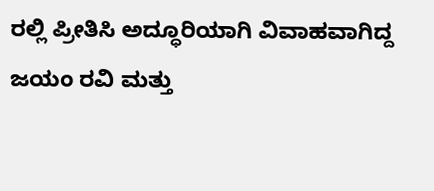ರಲ್ಲಿ ಪ್ರೀತಿಸಿ ಅದ್ಧೂರಿಯಾಗಿ ವಿವಾಹವಾಗಿದ್ದ ಜಯಂ ರವಿ ಮತ್ತು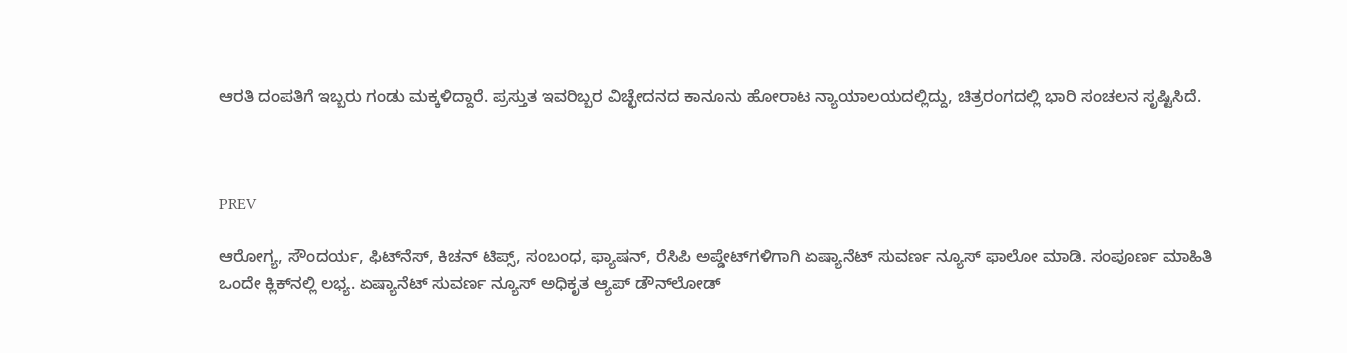ಆರತಿ ದಂಪತಿಗೆ ಇಬ್ಬರು ಗಂಡು ಮಕ್ಕಳಿದ್ದಾರೆ. ಪ್ರಸ್ತುತ ಇವರಿಬ್ಬರ ವಿಚ್ಛೇದನದ ಕಾನೂನು ಹೋರಾಟ ನ್ಯಾಯಾಲಯದಲ್ಲಿದ್ದು, ಚಿತ್ರರಂಗದಲ್ಲಿ ಭಾರಿ ಸಂಚಲನ ಸೃಷ್ಟಿಸಿದೆ.



PREV

ಆರೋಗ್ಯ, ಸೌಂದರ್ಯ, ಫಿಟ್‌ನೆಸ್, ಕಿಚನ್ ಟಿಪ್ಸ್‌, ಸಂಬಂಧ, ಫ್ಯಾಷನ್, ರೆಸಿಪಿ ಅಪ್ಡೇಟ್‌ಗಳಿಗಾಗಿ ಏಷ್ಯಾನೆಟ್ ಸುವರ್ಣ ನ್ಯೂಸ್‌ ಫಾಲೋ ಮಾಡಿ. ಸಂಪೂರ್ಣ ಮಾಹಿತಿ ಒಂದೇ ಕ್ಲಿಕ್‌ನಲ್ಲಿ ಲಭ್ಯ. ಏಷ್ಯಾನೆಟ್ ಸುವರ್ಣ ನ್ಯೂಸ್ ಅಧಿಕೃತ ಆ್ಯಪ್ ಡೌನ್‌ಲೋಡ್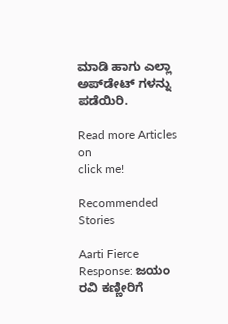ಮಾಡಿ ಹಾಗು ಎಲ್ಲಾ ಅಪ್‌ಡೇಟ್ ಗಳನ್ನು ಪಡೆಯಿರಿ.

Read more Articles on
click me!

Recommended Stories

Aarti Fierce Response: ಜಯಂ ರವಿ ಕಣ್ಣೀರಿಗೆ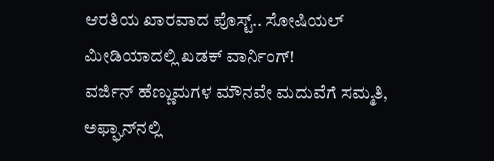ಆರತಿಯ ಖಾರವಾದ ಪೊಸ್ಟ್.. ಸೋಷಿಯಲ್ ಮೀಡಿಯಾದಲ್ಲಿ ಖಡಕ್ ವಾರ್ನಿಂಗ್!
ವರ್ಜಿನ್ ಹೆಣ್ಣುಮಗಳ ಮೌನವೇ ಮದುವೆಗೆ ಸಮ್ಮತಿ, ಅಫ್ಘಾನ್‌ನಲ್ಲಿ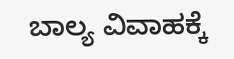ಬಾಲ್ಯ ವಿವಾಹಕ್ಕೆ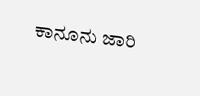ಕಾನೂನು ಜಾರಿ